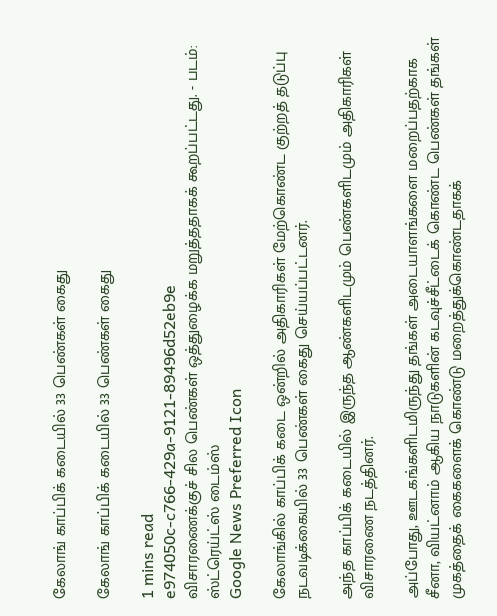கேலாங் காப்பிக் கடையில் 33 பெண்கள் கைது

கேலாங் காப்பிக் கடையில் 33 பெண்கள் கைது

1 mins read
e974050c-c766-429a-9121-89496d52eb9e
விசாரணைக்குச் சில பெண்கள் ஒத்துழைக்க மறுத்ததாகக் கூறப்பட்டது. - படம்: ஸ்ட்ரெய்ட்ஸ் டைம்ஸ்
Google News Preferred Icon

கேலாங்கில் காப்பிக் கடை ஒன்றில் அதிகாரிகள் மேற்கொண்ட குற்றத் தடுப்பு நடவடிக்கையில் 33 பெண்கள் கைது செய்யப்பட்டனர்.

அந்த காப்பிக் கடையில் இருந்த ஆண்களிடமும் பெண்களிடமும் அதிகாரிகள் விசாரணை நடத்தினர்.

அப்போது, ஊடகங்களிடமிருந்து தங்கள் அடையாளங்களை மறைப்பதற்காக சீனா, வியட்னாம் ஆகிய நாடுகளின் கடவுச்சீட்டைக் கொண்ட பெண்கள் தங்கள் முகத்தைக் கைகளைக் கொண்டு மறைத்துக்கொண்டதாகக்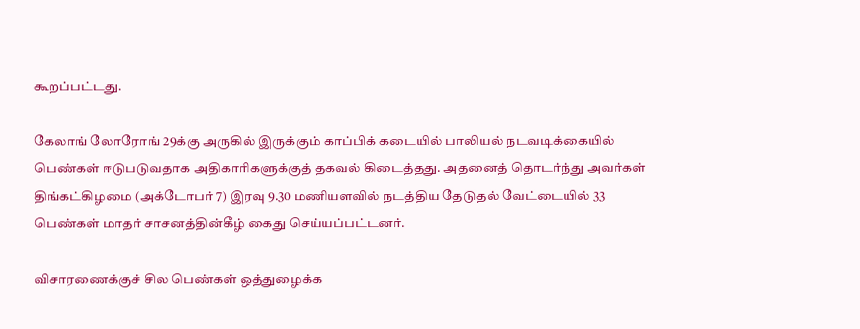கூறப்பட்டது.

கேலாங் லோரோங் 29க்கு அருகில் இருக்கும் காப்பிக் கடையில் பாலியல் நடவடிக்கையில் பெண்கள் ஈடுபடுவதாக அதிகாரிகளுக்குத் தகவல் கிடைத்தது. அதனைத் தொடர்ந்து அவர்கள் திங்கட்கிழமை (அக்டோபர் 7) இரவு 9.30 மணியளவில் நடத்திய தேடுதல் வேட்டையில் 33 பெண்கள் மாதர் சாசனத்தின்கீழ் கைது செய்யப்பட்டனர்.

விசாரணைக்குச் சில பெண்கள் ஒத்துழைக்க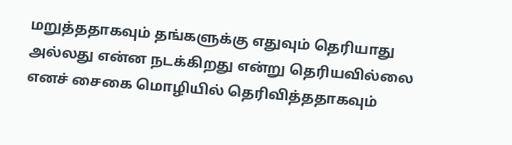மறுத்ததாகவும் தங்களுக்கு எதுவும் தெரியாது அல்லது என்ன நடக்கிறது என்று தெரியவில்லை எனச் சைகை மொழியில் தெரிவித்ததாகவும்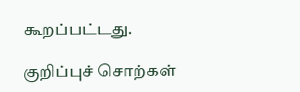கூறப்பட்டது.

குறிப்புச் சொற்கள்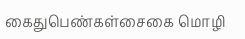கைதுபெண்கள்சைகை மொழி